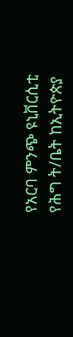የአርባ ምንጭ ዩኒቨርሲቲ የሕግ ት/ቤት ከኢትዮጵያ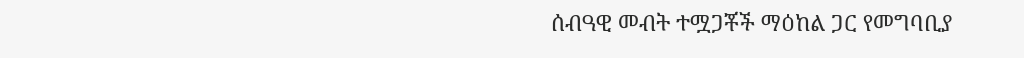ሰብዓዊ መብት ተሟጋቾች ማዕከል ጋር የመግባቢያ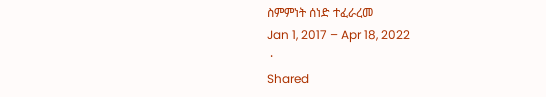ስምምነት ሰነድ ተፈራረመ
Jan 1, 2017 – Apr 18, 2022
 ·
Shared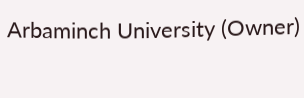Arbaminch University (Owner)